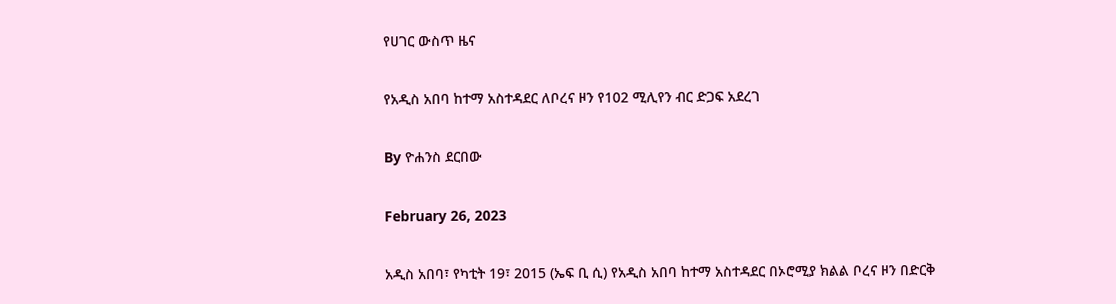የሀገር ውስጥ ዜና

የአዲስ አበባ ከተማ አስተዳደር ለቦረና ዞን የ102 ሚሊየን ብር ድጋፍ አደረገ

By ዮሐንስ ደርበው

February 26, 2023

አዲስ አበባ፣ የካቲት 19፣ 2015 (ኤፍ ቢ ሲ) የአዲስ አበባ ከተማ አስተዳደር በኦሮሚያ ክልል ቦረና ዞን በድርቅ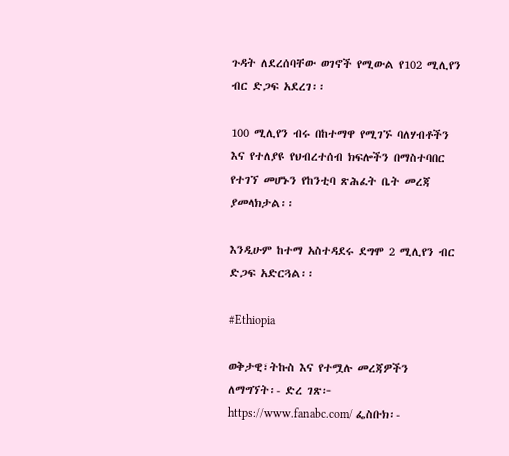ጉዳት ለደረሰባቸው ወገኖች የሚውል የ102 ሚሊየን ብር ድጋፍ አደረገ፡፡

100 ሚሊየን ብሩ በከተማዋ የሚገኙ ባለሃብቶችን እና የተለያዩ የህብረተሰብ ክፍሎችን በማስተባበር የተገኘ መሆኑን የከንቲባ ጽሕፈት ቤት መረጃ ያመላክታል፡፡

እንዲሁም ከተማ አስተዳደሩ ደግሞ 2 ሚሊየን ብር ድጋፍ አድርጓል፡፡

#Ethiopia

ወቅታዊ፣ትኩስ እና የተሟሉ መረጃዎችን ለማግኘት፡- ድረ ገጽ፦ https://www.fanabc.com/ ፌስቡክ፡-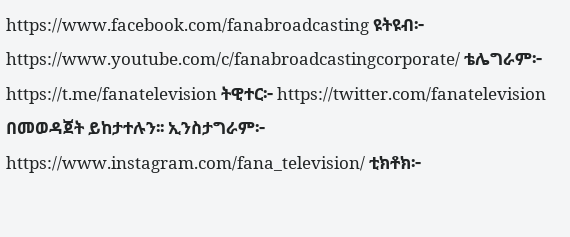https://www.facebook.com/fanabroadcasting ዩትዩብ፦ https://www.youtube.com/c/fanabroadcastingcorporate/ ቴሌግራም፦ https://t.me/fanatelevision ትዊተር፦ https://twitter.com/fanatelevision በመወዳጀት ይከታተሉን፡፡ ኢንስታግራም፦ https://www.instagram.com/fana_television/ ቲክቶክ፦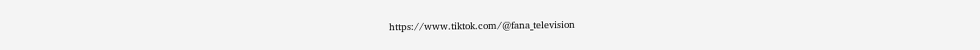https://www.tiktok.com/@fana_television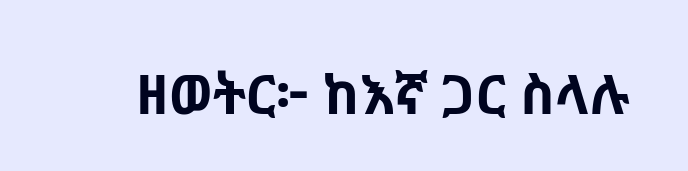ዘወትር፦ ከእኛ ጋር ስላሉ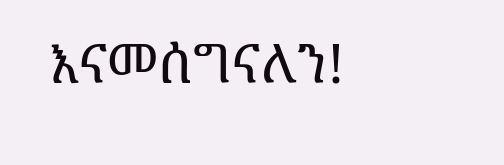እናመሰግናለን!